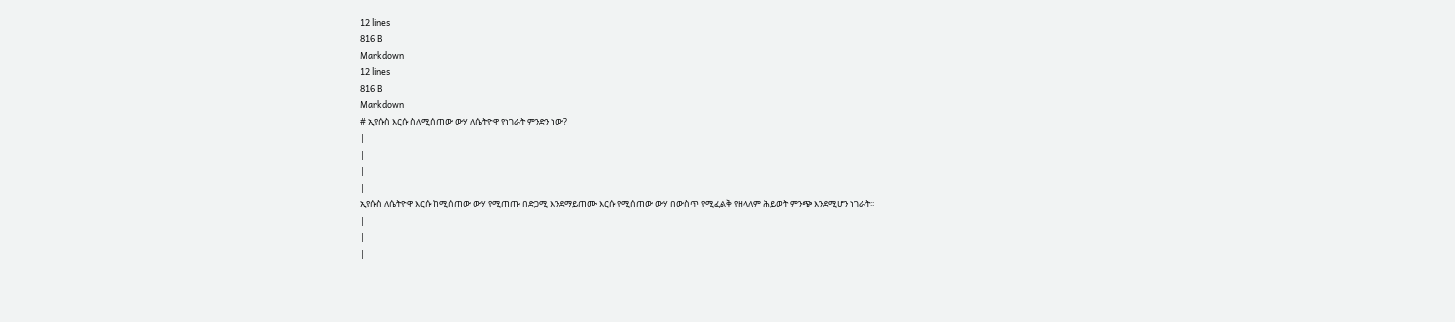12 lines
816 B
Markdown
12 lines
816 B
Markdown
# ኢየሱስ እርሱ ስለሚሰጠው ውሃ ለሴትዮዋ የነገራት ምንድን ነው?
|
|
|
|
ኢየሱስ ለሴትዮዋ እርሱ ከሚሰጠው ውሃ የሚጠጡ በድጋሚ እንደማይጠሙ እርሱ የሚሰጠው ውሃ በውስጥ የሚፈልቅ የዘላለም ሕይወት ምንጭ እንደሚሆን ነገራት፡፡
|
|
|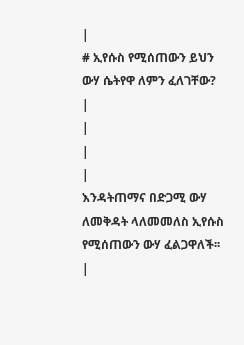|
# ኢየሱስ የሚሰጠውን ይህን ውሃ ሴትየዋ ለምን ፈለገቸው?
|
|
|
|
እንዳትጠማና በድጋሚ ውሃ ለመቅዳት ላለመመለስ ኢየሱስ የሚሰጠውን ውሃ ፈልጋዋለች፡፡
|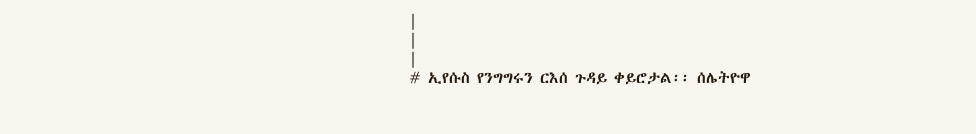|
|
|
# ኢየሱስ የንግግሩን ርእሰ ጉዳይ ቀይሮታል፡፡ ሰሌትዮዋ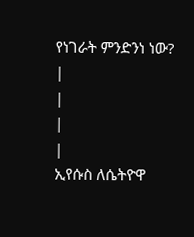የነገራት ምንድንነ ነው?
|
|
|
|
ኢየሱስ ለሴትዮዋ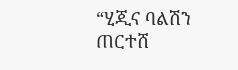“ሂጂና ባልሽን ጠርተሸ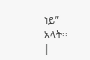ነይ” አላት፡፡
|